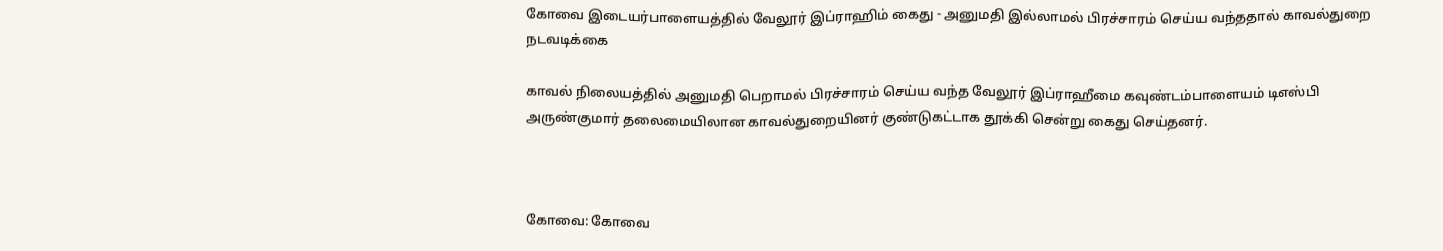கோவை இடையர்பாளையத்தில் வேலூர் இப்ராஹிம் கைது - அனுமதி இல்லாமல் பிரச்சாரம் செய்ய வந்ததால் காவல்துறை நடவடிக்கை

காவல் நிலையத்தில் அனுமதி பெறாமல் பிரச்சாரம் செய்ய வந்த வேலூர் இப்ராஹீமை கவுண்டம்பாளையம் டிஎஸ்பி அருண்குமார் தலைமையிலான காவல்துறையினர் குண்டுகட்டாக தூக்கி சென்று கைது செய்தனர்.



கோவை: கோவை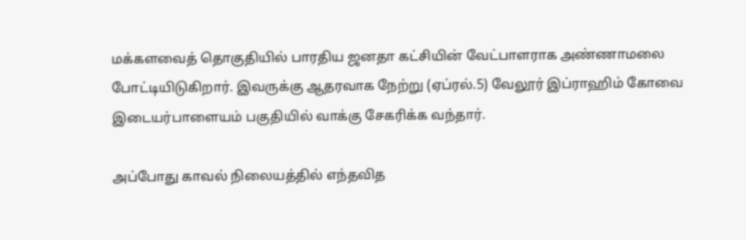மக்களவைத் தொகுதியில் பாரதிய ஜனதா கட்சியின் வேட்பாளராக அண்ணாமலை போட்டியிடுகிறார். இவருக்கு ஆதரவாக நேற்று (ஏப்ரல்.5) வேலூர் இப்ராஹிம் கோவை இடையர்பாளையம் பகுதியில் வாக்கு சேகரிக்க வந்தார்.

அப்போது காவல் நிலையத்தில் எந்தவித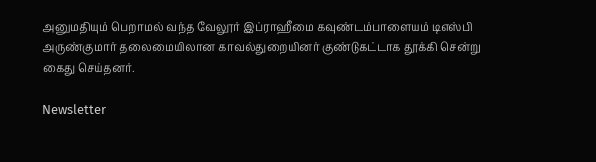அனுமதியும் பெறாமல் வந்த வேலூர் இப்ராஹீமை கவுண்டம்பாளையம் டிஎஸ்பி அருண்குமார் தலைமையிலான காவல்துறையினர் குண்டுகட்டாக தூக்கி சென்று கைது செய்தனர்.

Newsletter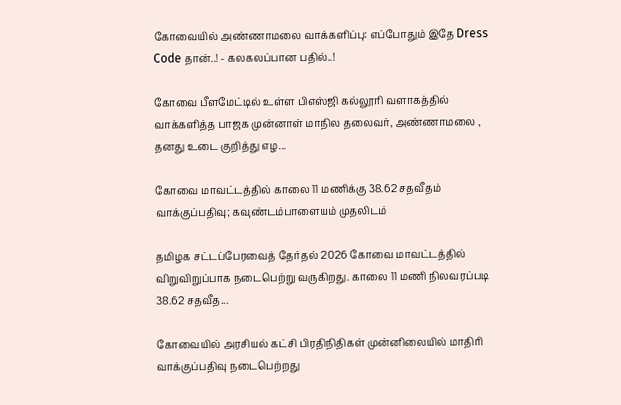கோவையில் அண்ணாமலை வாக்களிப்பு: எப்போதும் இதே Dress Code தான்..! - கலகலப்பான பதில்..!

கோவை பீளமேட்டில் உள்ள பிஎஸ்ஜி கல்லூரி வளாகத்தில் வாக்களித்த பாஜக முன்னாள் மாநில தலைவர், அண்ணாமலை , தனது உடை குறித்து எழ...

கோவை மாவட்டத்தில் காலை 11 மணிக்கு 38.62 சதவீதம் வாக்குப்பதிவு; கவுண்டம்பாளையம் முதலிடம்

தமிழக சட்டப்பேரவைத் தேர்தல் 2026 கோவை மாவட்டத்தில் விறுவிறுப்பாக நடைபெற்று வருகிறது. காலை 11 மணி நிலவரப்படி 38.62 சதவீத...

கோவையில் அரசியல் கட்சி பிரதிநிதிகள் முன்னிலையில் மாதிரி வாக்குப்பதிவு நடைபெற்றது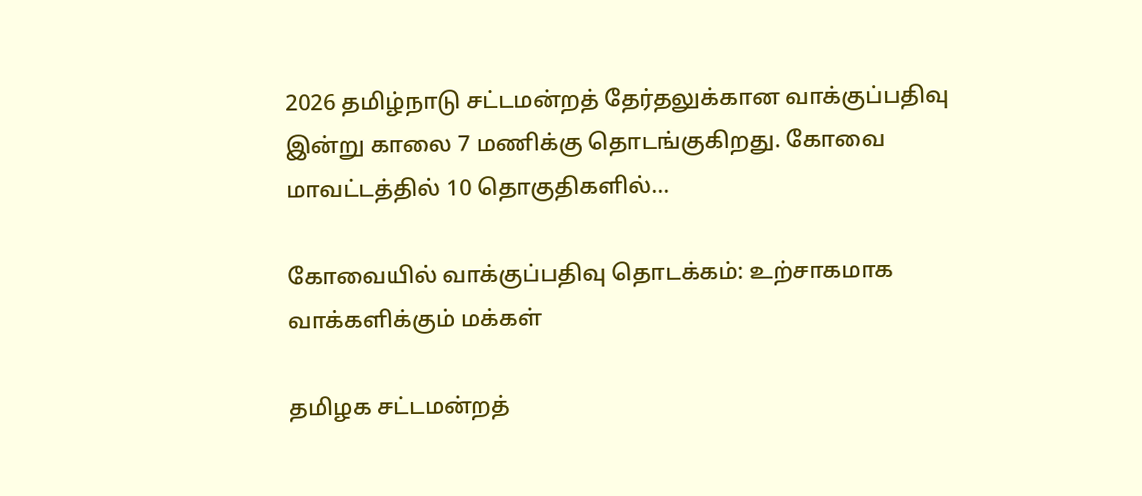2026 தமிழ்நாடு சட்டமன்றத் தேர்தலுக்கான வாக்குப்பதிவு இன்று காலை 7 மணிக்கு தொடங்குகிறது. கோவை மாவட்டத்தில் 10 தொகுதிகளில்...

கோவையில் வாக்குப்பதிவு தொடக்கம்: உற்சாகமாக வாக்களிக்கும் மக்கள்

தமிழக சட்டமன்றத்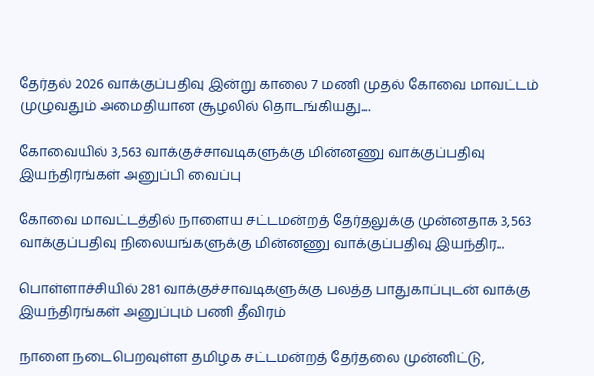தேர்தல் 2026 வாக்குப்பதிவு இன்று காலை 7 மணி முதல் கோவை மாவட்டம் முழுவதும் அமைதியான சூழலில் தொடங்கியது....

கோவையில் 3,563 வாக்குச்சாவடிகளுக்கு மின்னணு வாக்குப்பதிவு இயந்திரங்கள் அனுப்பி வைப்பு

கோவை மாவட்டத்தில் நாளைய சட்டமன்றத் தேர்தலுக்கு முன்னதாக 3,563 வாக்குப்பதிவு நிலையங்களுக்கு மின்னணு வாக்குப்பதிவு இயந்திர...

பொள்ளாச்சியில் 281 வாக்குச்சாவடிகளுக்கு பலத்த பாதுகாப்புடன் வாக்கு இயந்திரங்கள் அனுப்பும் பணி தீவிரம்

நாளை நடைபெறவுள்ள தமிழக சட்டமன்றத் தேர்தலை முன்னிட்டு,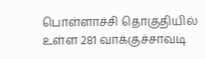பொள்ளாச்சி தொகுதியில் உள்ள 281 வாக்குச்சாவடி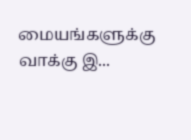மையங்களுக்கு வாக்கு இ...